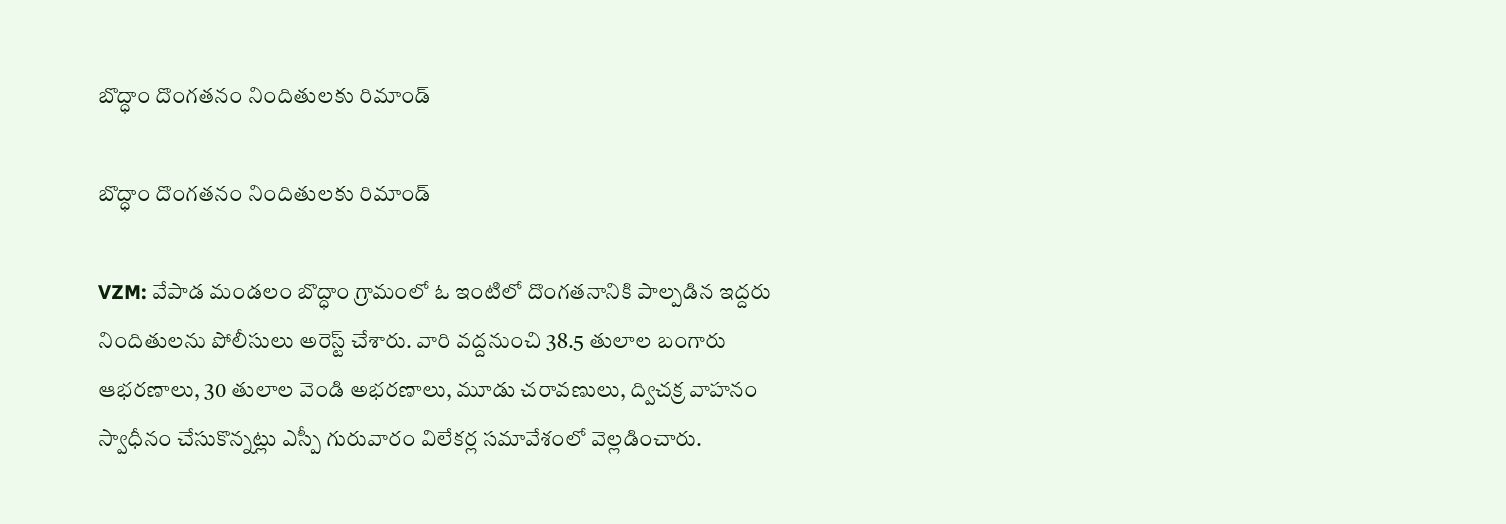బొద్ధాం దొంగతనం నిందితులకు రిమాండ్

బొద్ధాం దొంగతనం నిందితులకు రిమాండ్

VZM: వేపాడ మండలం బొద్ధాం గ్రామంలో ఓ ఇంటిలో దొంగతనానికి పాల్పడిన ఇద్దరు నిందితులను పోలీసులు అరెస్ట్ చేశారు. వారి వద్దనుంచి 38.5 తులాల బంగారు ఆభరణాలు, 30 తులాల వెండి అభరణాలు, మూడు చరావణులు, ద్విచక్ర వాహనం స్వాధీనం చేసుకొన్నట్లు ఎస్పీ గురువారం విలేకర్ల సమావేశంలో వెల్లడించారు.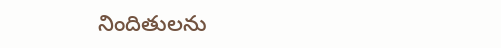నిందితులను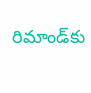రిమాండ్‌కు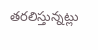తరలిస్తున్నట్లు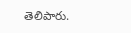తెలిపారు.